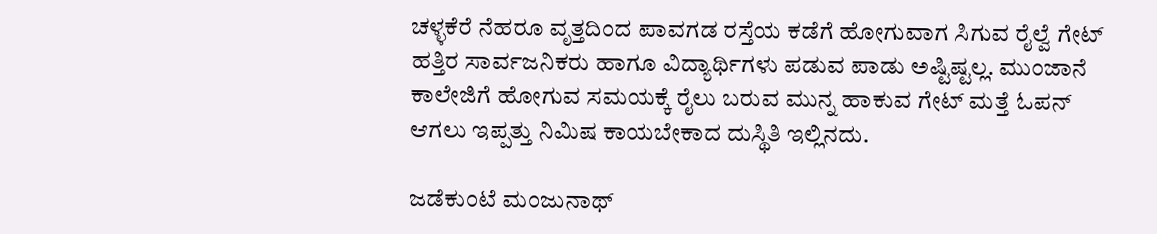ಚಳ್ಳಕೆರೆ ನೆಹರೂ ವೃತ್ತದಿಂದ ಪಾವಗಡ ರಸ್ತೆಯ ಕಡೆಗೆ ಹೋಗುವಾಗ ಸಿಗುವ ರೈಲ್ವೆ ಗೇಟ್ ಹತ್ತಿರ ಸಾರ್ವಜನಿಕರು ಹಾಗೂ ವಿದ್ಯಾರ್ಥಿಗಳು ಪಡುವ ಪಾಡು ಅಷ್ಟಿಷ್ಟಲ್ಲ. ಮುಂಜಾನೆ ಕಾಲೇಜಿಗೆ ಹೋಗುವ ಸಮಯಕ್ಕೆ ರೈಲು ಬರುವ ಮುನ್ನ ಹಾಕುವ ಗೇಟ್ ಮತ್ತೆ ಓಪನ್ ಆಗಲು ಇಪ್ಪತ್ತು ನಿಮಿಷ ಕಾಯಬೇಕಾದ ದುಸ್ಥಿತಿ ಇಲ್ಲಿನದು.

ಜಡೆಕುಂಟೆ ಮಂಜುನಾಥ್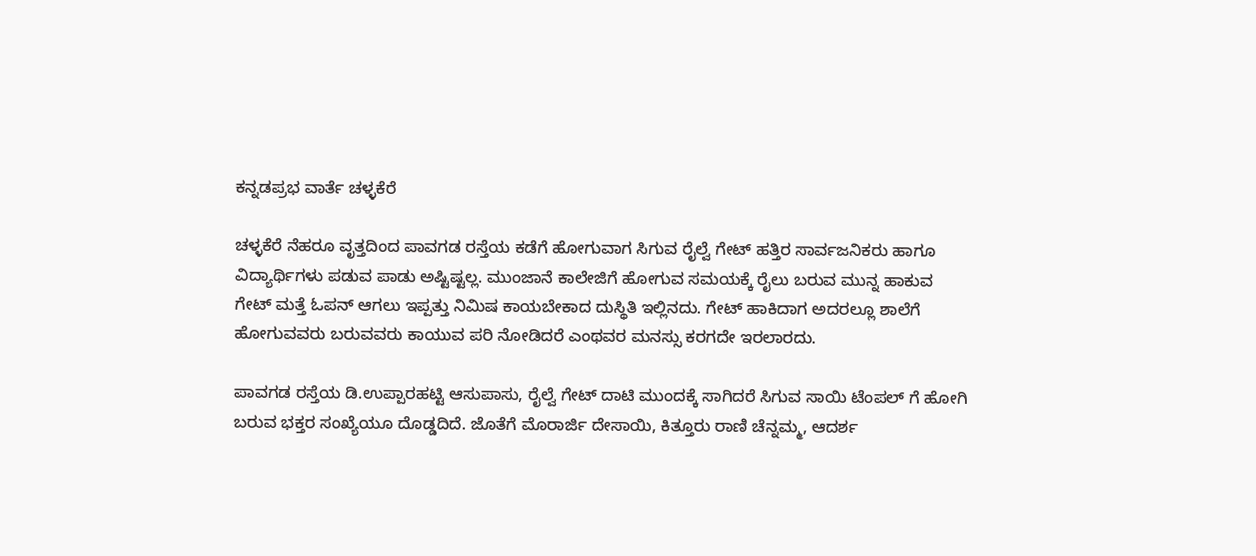ಕನ್ನಡಪ್ರಭ ವಾರ್ತೆ ಚಳ್ಳಕೆರೆ

ಚಳ್ಳಕೆರೆ ನೆಹರೂ ವೃತ್ತದಿಂದ ಪಾವಗಡ ರಸ್ತೆಯ ಕಡೆಗೆ ಹೋಗುವಾಗ ಸಿಗುವ ರೈಲ್ವೆ ಗೇಟ್ ಹತ್ತಿರ ಸಾರ್ವಜನಿಕರು ಹಾಗೂ ವಿದ್ಯಾರ್ಥಿಗಳು ಪಡುವ ಪಾಡು ಅಷ್ಟಿಷ್ಟಲ್ಲ. ಮುಂಜಾನೆ ಕಾಲೇಜಿಗೆ ಹೋಗುವ ಸಮಯಕ್ಕೆ ರೈಲು ಬರುವ ಮುನ್ನ ಹಾಕುವ ಗೇಟ್ ಮತ್ತೆ ಓಪನ್ ಆಗಲು ಇಪ್ಪತ್ತು ನಿಮಿಷ ಕಾಯಬೇಕಾದ ದುಸ್ಥಿತಿ ಇಲ್ಲಿನದು. ಗೇಟ್ ಹಾಕಿದಾಗ ಅದರಲ್ಲೂ ಶಾಲೆಗೆ ಹೋಗುವವರು ಬರುವವರು ಕಾಯುವ ಪರಿ ನೋಡಿದರೆ ಎಂಥವರ ಮನಸ್ಸು ಕರಗದೇ ಇರಲಾರದು.

ಪಾವಗಡ ರಸ್ತೆಯ ಡಿ.ಉಪ್ಪಾರಹಟ್ಟಿ ಆಸುಪಾಸು, ರೈಲ್ವೆ ಗೇಟ್ ದಾಟಿ ಮುಂದಕ್ಕೆ ಸಾಗಿದರೆ ಸಿಗುವ ಸಾಯಿ ಟೆಂಪಲ್ ಗೆ ಹೋಗಿ ಬರುವ ಭಕ್ತರ ಸಂಖ್ಯೆಯೂ ದೊಡ್ಡದಿದೆ. ಜೊತೆಗೆ ಮೊರಾರ್ಜಿ ದೇಸಾಯಿ, ಕಿತ್ತೂರು ರಾಣಿ ಚೆನ್ನಮ್ಮ, ಆದರ್ಶ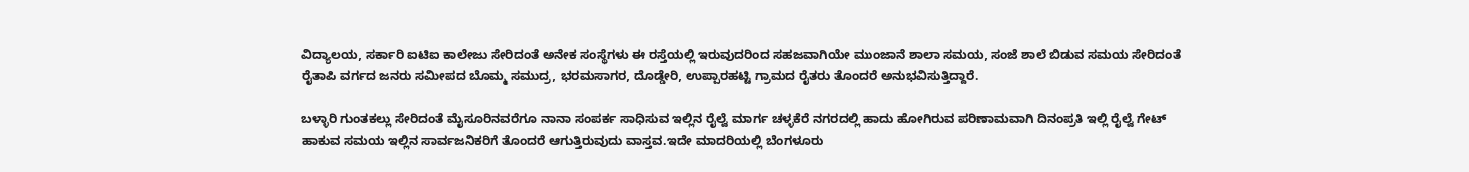ವಿದ್ಯಾಲಯ, ಸರ್ಕಾರಿ ಐಟಿಐ ಕಾಲೇಜು ಸೇರಿದಂತೆ ಅನೇಕ ಸಂಸ್ಥೆಗಳು ಈ ರಸ್ತೆಯಲ್ಲಿ ಇರುವುದರಿಂದ ಸಹಜವಾಗಿಯೇ ಮುಂಜಾನೆ ಶಾಲಾ ಸಮಯ, ಸಂಜೆ ಶಾಲೆ ಬಿಡುವ ಸಮಯ ಸೇರಿದಂತೆ ರೈತಾಪಿ ವರ್ಗದ ಜನರು ಸಮೀಪದ ಬೊಮ್ಮ ಸಮುದ್ರ, ಭರಮಸಾಗರ, ದೊಡ್ಡೇರಿ, ಉಪ್ಪಾರಹಟ್ಟಿ ಗ್ರಾಮದ ರೈತರು ತೊಂದರೆ ಅನುಭವಿಸುತ್ತಿದ್ದಾರೆ.

ಬಳ್ಳಾರಿ ಗುಂತಕಲ್ಲು ಸೇರಿದಂತೆ ಮೈಸೂರಿನವರೆಗೂ ನಾನಾ ಸಂಪರ್ಕ ಸಾಧಿಸುವ ಇಲ್ಲಿನ ರೈಲ್ವೆ ಮಾರ್ಗ ಚಳ್ಳಕೆರೆ ನಗರದಲ್ಲಿ ಹಾದು ಹೋಗಿರುವ ಪರಿಣಾಮವಾಗಿ ದಿನಂಪ್ರತಿ ಇಲ್ಲಿ ರೈಲ್ವೆ ಗೇಟ್ ಹಾಕುವ ಸಮಯ ಇಲ್ಲಿನ ಸಾರ್ವಜನಿಕರಿಗೆ ತೊಂದರೆ ಆಗುತ್ತಿರುವುದು ವಾಸ್ತವ.ಇದೇ ಮಾದರಿಯಲ್ಲಿ ಬೆಂಗಳೂರು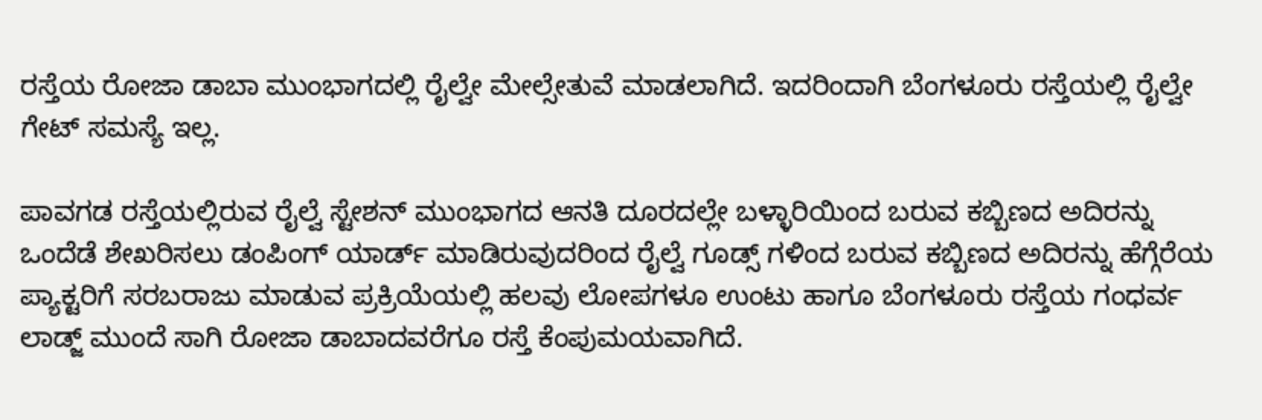ರಸ್ತೆಯ ರೋಜಾ ಡಾಬಾ ಮುಂಭಾಗದಲ್ಲಿ ರೈಲ್ವೇ ಮೇಲ್ಸೇತುವೆ ಮಾಡಲಾಗಿದೆ. ಇದರಿಂದಾಗಿ ಬೆಂಗಳೂರು ರಸ್ತೆಯಲ್ಲಿ ರೈಲ್ವೇ ಗೇಟ್ ಸಮಸ್ಯೆ ಇಲ್ಲ.

ಪಾವಗಡ ರಸ್ತೆಯಲ್ಲಿರುವ ರೈಲ್ವೆ ಸ್ಟೇಶನ್ ಮುಂಭಾಗದ ಆನತಿ ದೂರದಲ್ಲೇ ಬಳ್ಳಾರಿಯಿಂದ ಬರುವ ಕಬ್ಬಿಣದ ಅದಿರನ್ನು ಒಂದೆಡೆ ಶೇಖರಿಸಲು ಡಂಪಿಂಗ್ ಯಾರ್ಡ್ ಮಾಡಿರುವುದರಿಂದ ರೈಲ್ವೆ ಗೂಡ್ಸ್ ಗಳಿಂದ ಬರುವ ಕಬ್ಬಿಣದ ಅದಿರನ್ನು ಹೆಗ್ಗೆರೆಯ ಪ್ಯಾಕ್ಟರಿಗೆ ಸರಬರಾಜು ಮಾಡುವ ಪ್ರಕ್ರಿಯೆಯಲ್ಲಿ ಹಲವು ಲೋಪಗಳೂ ಉಂಟು ಹಾಗೂ ಬೆಂಗಳೂರು ರಸ್ತೆಯ ಗಂಧರ್ವ ಲಾಡ್ಜ್ ಮುಂದೆ ಸಾಗಿ ರೋಜಾ ಡಾಬಾದವರೆಗೂ ರಸ್ತೆ ಕೆಂಪುಮಯವಾಗಿದೆ.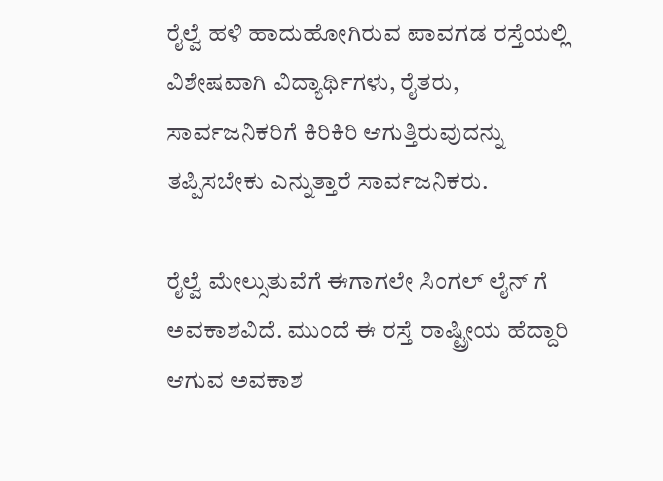ರೈಲ್ವೆ ಹಳಿ ಹಾದುಹೋಗಿರುವ ಪಾವಗಡ ರಸ್ತೆಯಲ್ಲಿ ವಿಶೇಷವಾಗಿ ವಿದ್ಯಾರ್ಥಿಗಳು, ರೈತರು, ಸಾರ್ವಜನಿಕರಿಗೆ ಕಿರಿಕಿರಿ ಆಗುತ್ತಿರುವುದನ್ನು ತಪ್ಪಿಸಬೇಕು ಎನ್ನುತ್ತಾರೆ ಸಾರ್ವಜನಿಕರು.

ರೈಲ್ವೆ ಮೇಲ್ಸುತುವೆಗೆ ಈಗಾಗಲೇ ಸಿಂಗಲ್ ಲೈನ್ ಗೆ ಅವಕಾಶವಿದೆ. ಮುಂದೆ ಈ ರಸ್ತೆ ರಾಷ್ಟ್ರೀಯ ಹೆದ್ದಾರಿ ಆಗುವ ಅವಕಾಶ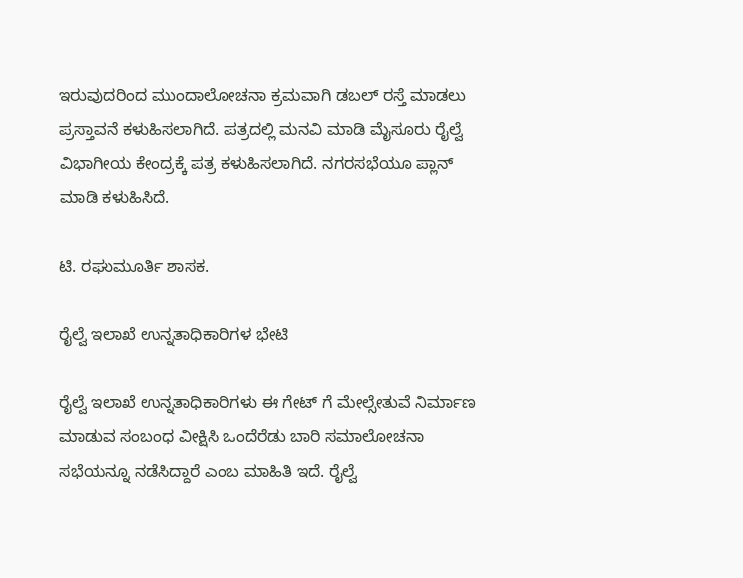ಇರುವುದರಿಂದ ಮುಂದಾಲೋಚನಾ ಕ್ರಮವಾಗಿ ಡಬಲ್ ರಸ್ತೆ ಮಾಡಲು ಪ್ರಸ್ತಾವನೆ ಕಳುಹಿಸಲಾಗಿದೆ. ಪತ್ರದಲ್ಲಿ ಮನವಿ ಮಾಡಿ ಮೈಸೂರು ರೈಲ್ವೆ ವಿಭಾಗೀಯ ಕೇಂದ್ರಕ್ಕೆ ಪತ್ರ ಕಳುಹಿಸಲಾಗಿದೆ. ನಗರಸಭೆಯೂ ಪ್ಲಾನ್ ಮಾಡಿ ಕಳುಹಿಸಿದೆ.

ಟಿ. ರಘುಮೂರ್ತಿ ಶಾಸಕ.

ರೈಲ್ವೆ ಇಲಾಖೆ ಉನ್ನತಾಧಿಕಾರಿಗಳ ಭೇಟಿ

ರೈಲ್ವೆ ಇಲಾಖೆ ಉನ್ನತಾಧಿಕಾರಿಗಳು ಈ ಗೇಟ್ ಗೆ ಮೇಲ್ಸೇತುವೆ ನಿರ್ಮಾಣ ಮಾಡುವ ಸಂಬಂಧ ವೀಕ್ಷಿಸಿ ಒಂದೆರೆಡು ಬಾರಿ ಸಮಾಲೋಚನಾ ಸಭೆಯನ್ನೂ ನಡೆಸಿದ್ದಾರೆ ಎಂಬ ಮಾಹಿತಿ ಇದೆ. ರೈಲ್ವೆ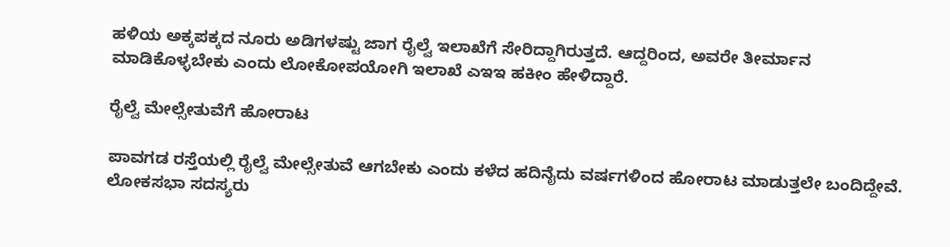ಹಳಿಯ ಅಕ್ಕಪಕ್ಕದ ನೂರು ಅಡಿಗಳಷ್ಟು ಜಾಗ ರೈಲ್ವೆ ಇಲಾಖೆಗೆ ಸೇರಿದ್ದಾಗಿರುತ್ತದೆ. ಆದ್ದರಿಂದ, ಅವರೇ ತೀರ್ಮಾನ ಮಾಡಿಕೊಳ್ಳಬೇಕು ಎಂದು ಲೋಕೋಪಯೋಗಿ ಇಲಾಖೆ ಎಇಇ ಹಕೀಂ ಹೇಳಿದ್ದಾರೆ.

ರೈಲ್ವೆ ಮೇಲ್ಸೇತುವೆಗೆ ಹೋರಾಟ

ಪಾವಗಡ ರಸ್ತೆಯಲ್ಲಿ ರೈಲ್ವೆ ಮೇಲ್ಸೇತುವೆ ಆಗಬೇಕು ಎಂದು ಕಳೆದ ಹದಿನೈದು ವರ್ಷಗಳಿಂದ ಹೋರಾಟ ಮಾಡುತ್ತಲೇ ಬಂದಿದ್ದೇವೆ. ಲೋಕಸಭಾ ಸದಸ್ಯರು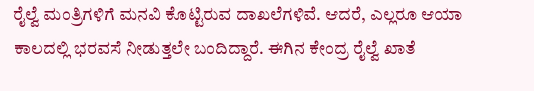ರೈಲ್ವೆ ಮಂತ್ರಿಗಳಿಗೆ ಮನವಿ ಕೊಟ್ಟಿರುವ ದಾಖಲೆಗಳಿವೆ. ಆದರೆ, ಎಲ್ಲರೂ ಆಯಾ ಕಾಲದಲ್ಲಿ ಭರವಸೆ ನೀಡುತ್ತಲೇ ಬಂದಿದ್ದಾರೆ. ಈಗಿನ ಕೇಂದ್ರ ರೈಲ್ವೆ ಖಾತೆ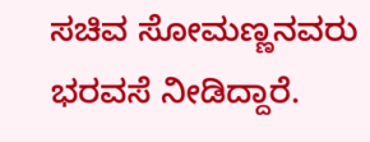ಸಚಿವ ಸೋಮಣ್ಣನವರು ಭರವಸೆ ನೀಡಿದ್ದಾರೆ.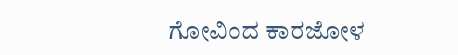ಗೋವಿಂದ ಕಾರಜೋಳ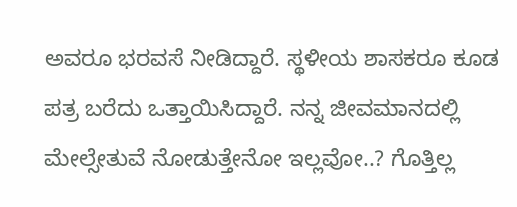ಅವರೂ ಭರವಸೆ ನೀಡಿದ್ದಾರೆ. ಸ್ಥಳೀಯ ಶಾಸಕರೂ ಕೂಡ ಪತ್ರ ಬರೆದು ಒತ್ತಾಯಿಸಿದ್ದಾರೆ. ನನ್ನ ಜೀವಮಾನದಲ್ಲಿ ಮೇಲ್ಸೇತುವೆ ನೋಡುತ್ತೇನೋ ಇಲ್ಲವೋ..? ಗೊತ್ತಿಲ್ಲ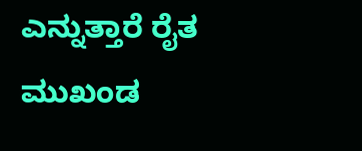ಎನ್ನುತ್ತಾರೆ ರೈತ ಮುಖಂಡ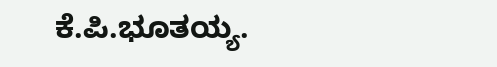ಕೆ.ಪಿ.ಭೂತಯ್ಯ.